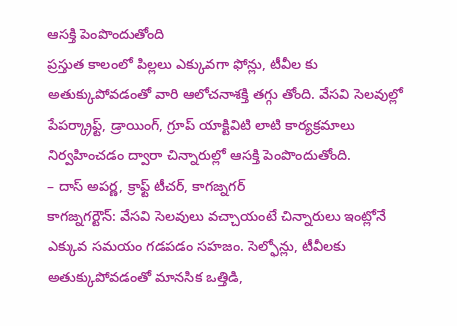ఆసక్తి పెంపొందుతోంది
ప్రస్తుత కాలంలో పిల్లలు ఎక్కువగా ఫోన్లు, టీవీల కు అతుక్కుపోవడంతో వారి ఆలోచనాశక్తి తగ్గు తోంది. వేసవి సెలవుల్లో పేపర్క్రాఫ్ట్, డ్రాయింగ్, గ్రూప్ యాక్టివిటి లాటి కార్యక్రమాలు నిర్వహించడం ద్వారా చిన్నారుల్లో ఆసక్తి పెంపొందుతోంది.
– దాస్ అపర్ణ, క్రాఫ్ట్ టీచర్, కాగజ్నగర్
కాగజ్నగర్టౌన్: వేసవి సెలవులు వచ్చాయంటే చిన్నారులు ఇంట్లోనే ఎక్కువ సమయం గడపడం సహజం. సెల్ఫోన్లు, టీవీలకు అతుక్కుపోవడంతో మానసిక ఒత్తిడి,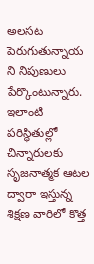అలసట పెరుగుతున్నాయ ని నిపుణులు పేర్కొంటున్నారు. ఇలాంటి పరిస్థితుల్లో చిన్నారులకు సృజనాత్మక ఆటల ద్వారా ఇస్తున్న శిక్షణ వారిలో కొత్త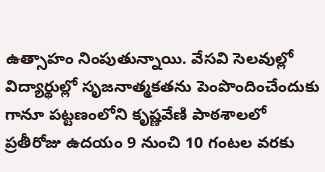ఉత్సాహం నింపుతున్నాయి. వేసవి సెలవుల్లో విద్యార్థుల్లో సృజనాత్మకతను పెంపొందించేందుకు గానూ పట్టణంలోని కృష్ణవేణి పాఠశాలలో ప్రతీరోజు ఉదయం 9 నుంచి 10 గంటల వరకు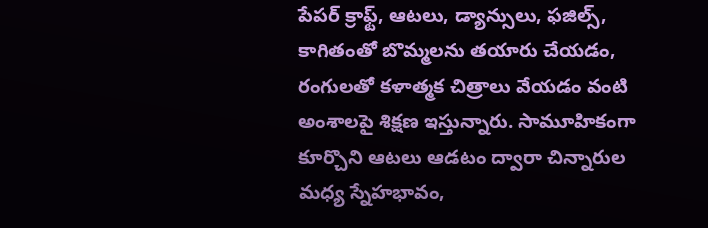పేపర్ క్రాఫ్ట్, ఆటలు, డ్యాన్సులు, ఫజిల్స్, కాగితంతో బొమ్మలను తయారు చేయడం, రంగులతో కళాత్మక చిత్రాలు వేయడం వంటి అంశాలపై శిక్షణ ఇస్తున్నారు. సామూహికంగా కూర్చొని ఆటలు ఆడటం ద్వారా చిన్నారుల మధ్య స్నేహభావం,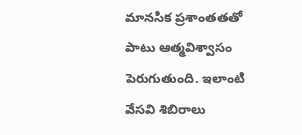మానసిక ప్రశాంతతతో పాటు ఆత్మవిశ్వాసం పెరుగుతుంది. ఇలాంటి వేసవి శిబిరాలు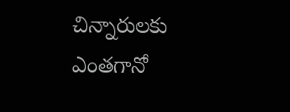చిన్నారులకు ఎంతగానో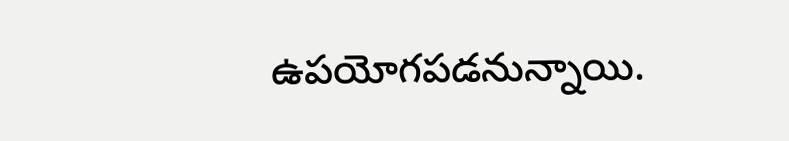ఉపయోగపడనున్నాయి.